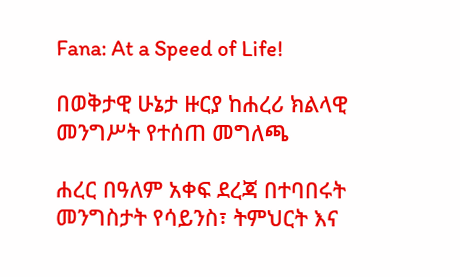Fana: At a Speed of Life!

በወቅታዊ ሁኔታ ዙርያ ከሐረሪ ክልላዊ መንግሥት የተሰጠ መግለጫ

ሐረር በዓለም አቀፍ ደረጃ በተባበሩት መንግስታት የሳይንስ፣ ትምህርት እና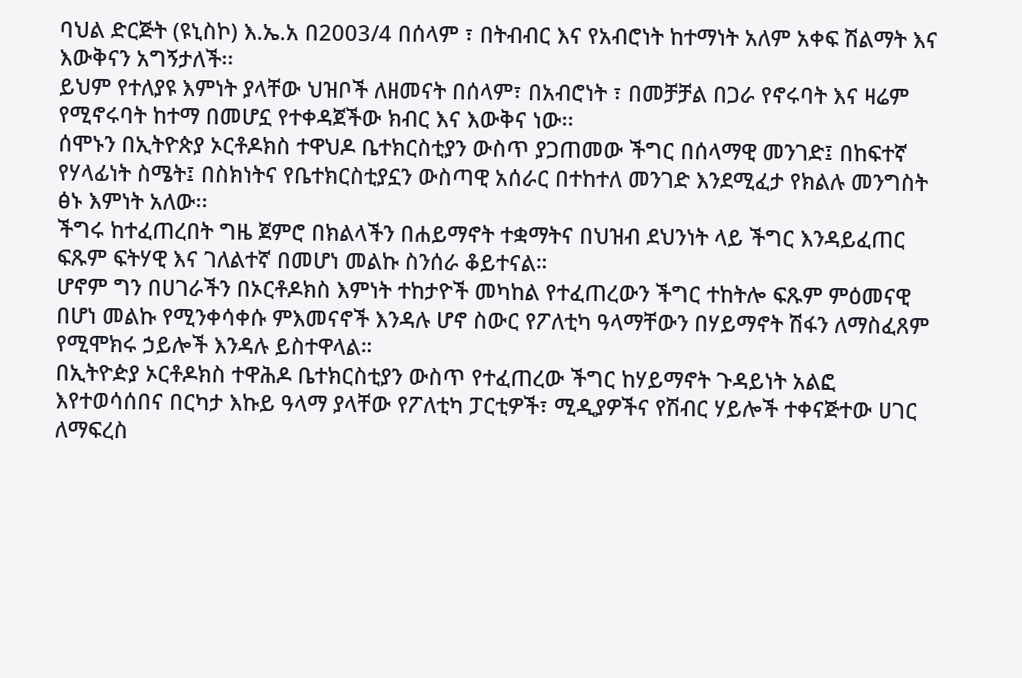ባህል ድርጅት (ዩኒስኮ) እ.ኤ.አ በ2003/4 በሰላም ፣ በትብብር እና የአብሮነት ከተማነት አለም አቀፍ ሽልማት እና እውቅናን አግኝታለች፡፡
ይህም የተለያዩ እምነት ያላቸው ህዝቦች ለዘመናት በሰላም፣ በአብሮነት ፣ በመቻቻል በጋራ የኖሩባት እና ዛሬም የሚኖሩባት ከተማ በመሆኗ የተቀዳጀችው ክብር እና እውቅና ነው፡፡
ሰሞኑን በኢትዮጵያ ኦርቶዶክስ ተዋህዶ ቤተክርስቲያን ውስጥ ያጋጠመው ችግር በሰላማዊ መንገድ፤ በከፍተኛ የሃላፊነት ስሜት፤ በስክነትና የቤተክርስቲያኗን ውስጣዊ አሰራር በተከተለ መንገድ እንደሚፈታ የክልሉ መንግስት ፅኑ እምነት አለው፡፡
ችግሩ ከተፈጠረበት ግዜ ጀምሮ በክልላችን በሐይማኖት ተቋማትና በህዝብ ደህንነት ላይ ችግር እንዳይፈጠር ፍጹም ፍትሃዊ እና ገለልተኛ በመሆነ መልኩ ስንሰራ ቆይተናል።
ሆኖም ግን በሀገራችን በኦርቶዶክስ እምነት ተከታዮች መካከል የተፈጠረውን ችግር ተከትሎ ፍጹም ምዕመናዊ በሆነ መልኩ የሚንቀሳቀሱ ምእመናኖች እንዳሉ ሆኖ ስውር የፖለቲካ ዓላማቸውን በሃይማኖት ሽፋን ለማስፈጸም የሚሞክሩ ኃይሎች እንዳሉ ይስተዋላል።
በኢትዮዽያ ኦርቶዶክስ ተዋሕዶ ቤተክርስቲያን ውስጥ የተፈጠረው ችግር ከሃይማኖት ጉዳይነት አልፎ እየተወሳሰበና በርካታ እኩይ ዓላማ ያላቸው የፖለቲካ ፓርቲዎች፣ ሚዲያዎችና የሽብር ሃይሎች ተቀናጅተው ሀገር ለማፍረስ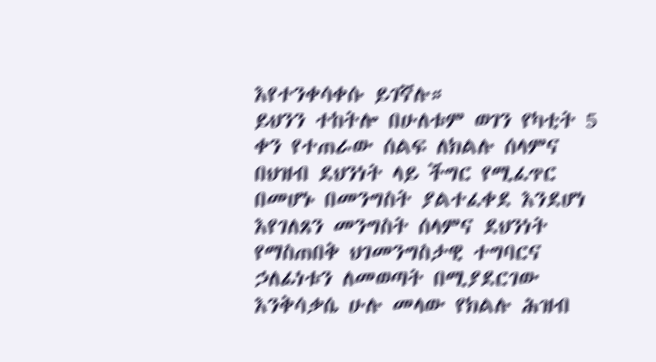እየተንቀሳቀሱ ይገኛሉ።
ይህንን ተከትሎ በሁለቱም ወገን የካቲት 5 ቀን የተጠራው ሰልፍ ለክልሉ ሰላምና በህዝብ ደህንነት ላይ ችግር የሚፈጥር በመሆኑ በመንግስት ያልተፈቀደ እንደሆነ እየገለጸን መንግስት ሰላምና ደህንነት የማስጠበቅ ህገመንግስታዊ ተግባርና ኃለፊነቱን ለመወጣት በሚያደርገው እንቅሳቃሴ ሁሉ መላው የክልሉ ሕዝብ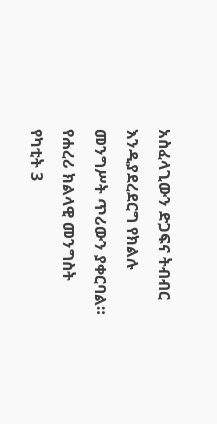አስፈላጊውን ድጋፍና ትብብር እንዲያደረደርግ የክልሉ መንግሥት ጥሪውን ያቀርባል።
የሐረሪ ክልላዊ መንግስት
የካቲት 3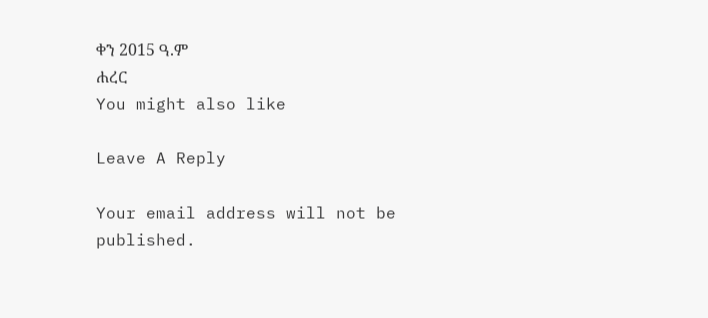ቀን 2015 ዓ.ም
ሐረር
You might also like

Leave A Reply

Your email address will not be published.